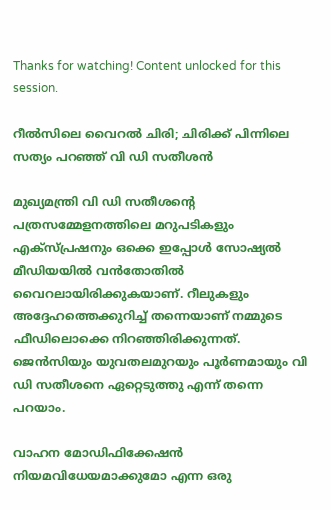Thanks for watching! Content unlocked for this session.

റീൽസിലെ വൈറൽ ചിരി; ചിരിക്ക് പിന്നിലെ സത്യം പറഞ്ഞ് വി ഡി സതീശൻ

മുഖ്യമന്ത്രി വി ഡി സതീശന്റെ പത്രസമ്മേളനത്തിലെ മറുപടികളും എക്സ്പ്രഷനും ഒക്കെ ഇപ്പോൾ സോഷ്യൽ മീഡിയയിൽ വൻതോതിൽ വൈറലായിരിക്കുകയാണ്. റീലുകളും അദ്ദേഹത്തെക്കുറിച്ച് തന്നെയാണ് നമ്മുടെ ഫീഡിലൊക്കെ നിറഞ്ഞിരിക്കുന്നത്. ജെൻസിയും യുവതലമുറയും പൂർണമായും വി ഡി സതീശനെ ഏറ്റെടുത്തു എന്ന് തന്നെ പറയാം.

വാഹന മോഡിഫിക്കേഷൻ നിയമവിധേയമാക്കുമോ എന്ന ഒരു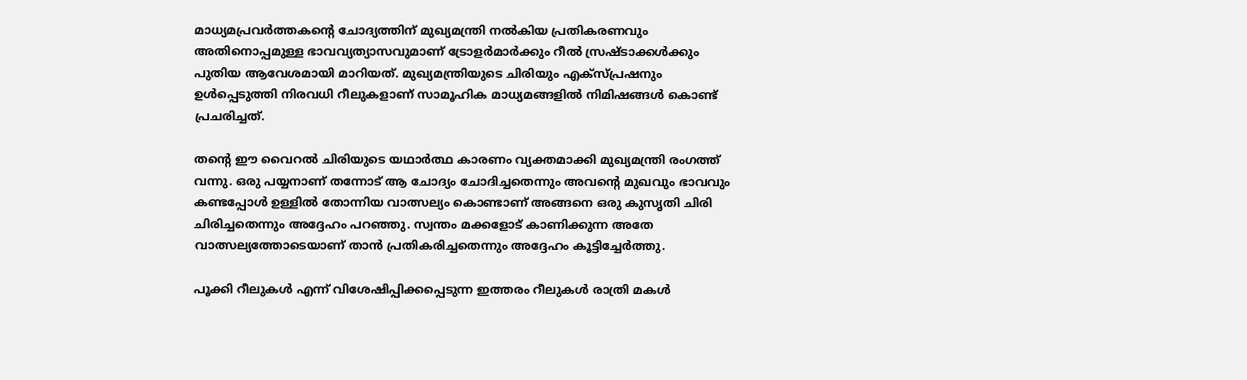മാധ്യമപ്രവർത്തകന്റെ ചോദ്യത്തിന് മുഖ്യമന്ത്രി നൽകിയ പ്രതികരണവും അതിനൊപ്പമുള്ള ഭാവവ്യത്യാസവുമാണ് ട്രോളർമാർക്കും റീൽ സ്രഷ്ടാക്കൾക്കും പുതിയ ആവേശമായി മാറിയത്. മുഖ്യമന്ത്രിയുടെ ചിരിയും എക്സ്പ്രഷനും ഉൾപ്പെടുത്തി നിരവധി റീലുകളാണ് സാമൂഹിക മാധ്യമങ്ങളിൽ നിമിഷങ്ങൾ കൊണ്ട് പ്രചരിച്ചത്.

തന്റെ ഈ വൈറൽ ചിരിയുടെ യഥാർത്ഥ കാരണം വ്യക്തമാക്കി മുഖ്യമന്ത്രി രംഗത്ത് വന്നു. ഒരു പയ്യനാണ് തന്നോട് ആ ചോദ്യം ചോദിച്ചതെന്നും അവന്റെ മുഖവും ഭാവവും കണ്ടപ്പോൾ ഉള്ളിൽ തോന്നിയ വാത്സല്യം കൊണ്ടാണ് അങ്ങനെ ഒരു കുസൃതി ചിരി ചിരിച്ചതെന്നും അദ്ദേഹം പറഞ്ഞു. സ്വന്തം മക്കളോട് കാണിക്കുന്ന അതേ വാത്സല്യത്തോടെയാണ് താൻ പ്രതികരിച്ചതെന്നും അദ്ദേഹം കൂട്ടിച്ചേർത്തു.

പൂക്കി റീലുകൾ എന്ന് വിശേഷിപ്പിക്കപ്പെടുന്ന ഇത്തരം റീലുകൾ രാത്രി മകൾ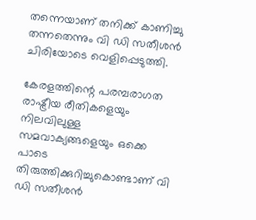തന്നെയാണ് തനിക്ക് കാണിച്ചു തന്നതെന്നും വി ഡി സതീശൻ ചിരിയോടെ വെളിപ്പെടുത്തി.

കേരളത്തിന്റെ പരമ്പരാഗത രാഷ്ട്രീയ രീതികളെയും നിലവിലുള്ള സമവാക്യങ്ങളെയും ഒക്കെ പാടെ തിരുത്തിക്കുറിച്ചുകൊണ്ടാണ് വി ഡി സതീശൻ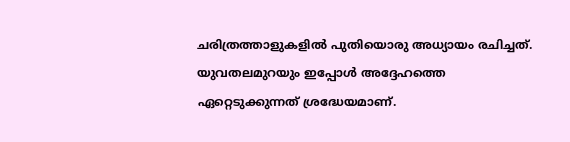ചരിത്രത്താളുകളിൽ പുതിയൊരു അധ്യായം രചിച്ചത്. യുവതലമുറയും ഇപ്പോൾ അദ്ദേഹത്തെ ഏറ്റെടുക്കുന്നത് ശ്രദ്ധേയമാണ്.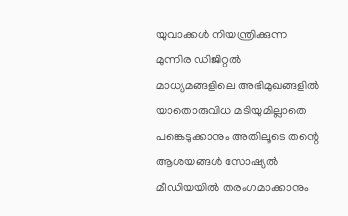യുവാക്കൾ നിയന്ത്രിക്കുന്ന മുന്നിര ഡിജിറ്റൽ മാധ്യമങ്ങളിലെ അഭിമുഖങ്ങളിൽ യാതൊരുവിധ മടിയുമില്ലാതെ പങ്കെടുക്കാനും അതിലൂടെ തന്റെ ആശയങ്ങൾ സോഷ്യൽ മീഡിയയിൽ തരംഗമാക്കാനും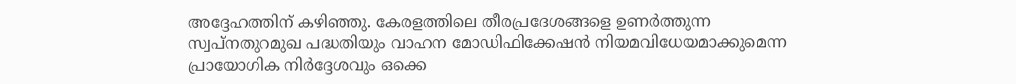അദ്ദേഹത്തിന് കഴിഞ്ഞു. കേരളത്തിലെ തീരപ്രദേശങ്ങളെ ഉണർത്തുന്ന സ്വപ്നതുറമുഖ പദ്ധതിയും വാഹന മോഡിഫിക്കേഷൻ നിയമവിധേയമാക്കുമെന്ന പ്രായോഗിക നിർദ്ദേശവും ഒക്കെ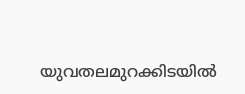യുവതലമുറക്കിടയിൽ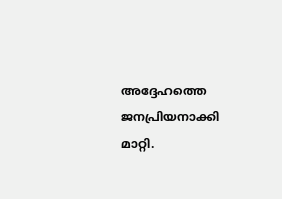അദ്ദേഹത്തെ ജനപ്രിയനാക്കി മാറ്റി.